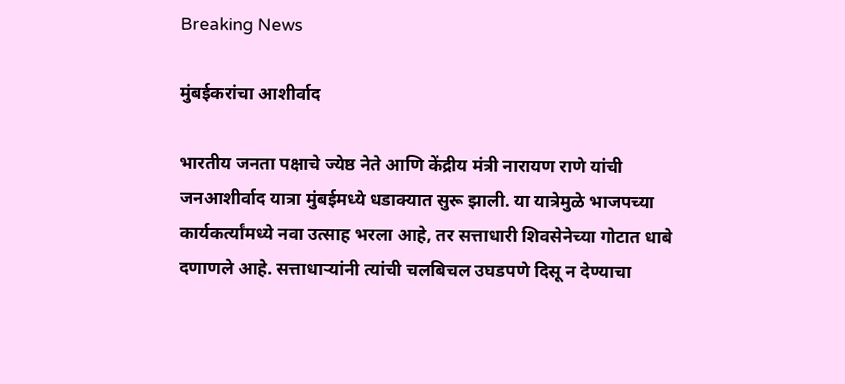Breaking News

मुंबईकरांचा आशीर्वाद

भारतीय जनता पक्षाचे ज्येष्ठ नेते आणि केंद्रीय मंत्री नारायण राणे यांची जनआशीर्वाद यात्रा मुंबईमध्ये धडाक्यात सुरू झाली. या यात्रेमुळे भाजपच्या कार्यकर्त्यांमध्ये नवा उत्साह भरला आहे, तर सत्ताधारी शिवसेनेच्या गोटात धाबे दणाणले आहे. सत्ताधार्‍यांनी त्यांची चलबिचल उघडपणे दिसू न देण्याचा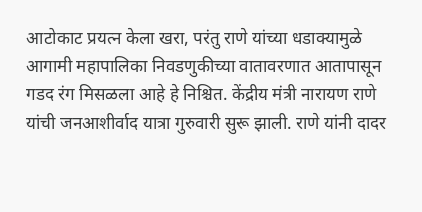आटोकाट प्रयत्न केला खरा, परंतु राणे यांच्या धडाक्यामुळे आगामी महापालिका निवडणुकीच्या वातावरणात आतापासून गडद रंग मिसळला आहे हे निश्चित. केंद्रीय मंत्री नारायण राणे यांची जनआशीर्वाद यात्रा गुरुवारी सुरू झाली. राणे यांनी दादर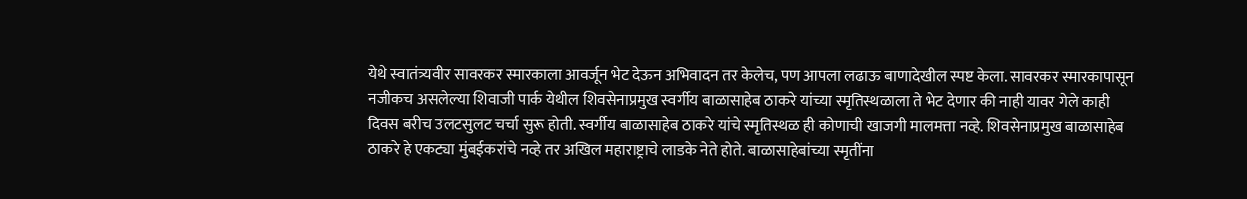येथे स्वातंत्र्यवीर सावरकर स्मारकाला आवर्जून भेट देऊन अभिवादन तर केलेच, पण आपला लढाऊ बाणादेखील स्पष्ट केला. सावरकर स्मारकापासून नजीकच असलेल्या शिवाजी पार्क येथील शिवसेनाप्रमुख स्वर्गीय बाळासाहेब ठाकरे यांच्या स्मृतिस्थळाला ते भेट देणार की नाही यावर गेले काही दिवस बरीच उलटसुलट चर्चा सुरू होती. स्वर्गीय बाळासाहेब ठाकरे यांचे स्मृतिस्थळ ही कोणाची खाजगी मालमत्ता नव्हे. शिवसेनाप्रमुख बाळासाहेब ठाकरे हे एकट्या मुंबईकरांचे नव्हे तर अखिल महाराष्ट्राचे लाडके नेते होते. बाळासाहेबांच्या स्मृतींना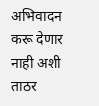अभिवादन करू देणार नाही अशी ताठर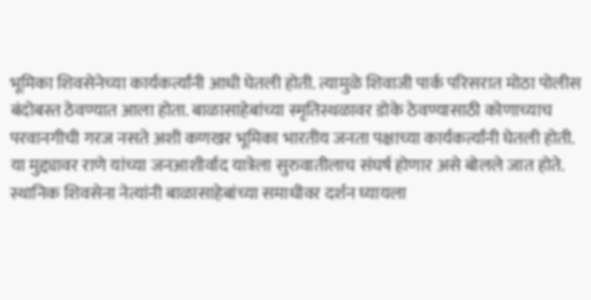भूमिका शिवसेनेच्या कार्यकर्त्यांनी आधी घेतली होती. त्यामुळे शिवाजी पार्क परिसरात मोठा पोलीस बंदोबस्त ठेवण्यात आला होता. बाळासाहेबांच्या स्मृतिस्थळावर डोके ठेवण्यासाठी कोणाच्याच परवानगीची गरज नसते अशी कणखर भूमिका भारतीय जनता पक्षाच्या कार्यकर्त्यांनी घेतली होती. या मुद्द्यावर राणे यांच्या जनआशीर्वाद यात्रेला सुरुवातीलाच संघर्ष होणार असे बोलले जात होते. स्थानिक शिवसेना नेत्यांनी बाळासाहेबांच्या समाधीवर दर्शन घ्यायला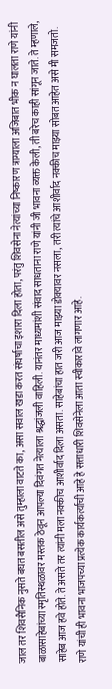जाल तर शिवसैनिक नुसते बघत बसतील असे तुम्हाला वाटते का, असा सवाल खडा करत संघर्षाचा इशारा दिला होता, परंतु शिवसेना नेत्यांच्या निष्कारण त्राग्याला अजिबात भीक न घालता राणे यांनी बाळासाहेबांच्या स्मृतिस्थळावर मस्तक ठेवून आपल्या दिवंगत नेत्याला श्रद्धांजली वाहिली. यानंतर माध्यमांशी संवाद साधताना राणे यांनी जी भावना व्यक्त केली, ती बरेच काही सांगून जाते. ते म्हणाले, साहेब आज हवे होते. ते असते तर त्यांनी मला नक्कीच आशीर्वाद दिला असता. साहेबांचा हात जरी आज माझ्या डोक्यावर नसला, तरी त्यांचे आशीर्वाद नक्कीच माझ्या सोबत आहेत असे मी समजतो. राणे यांची ही भावना भाजपच्या प्रत्येक कार्यकर्त्याची आहे हे सत्ताधारी शिवसेनेला आता स्वीकारावे लागणार आहे.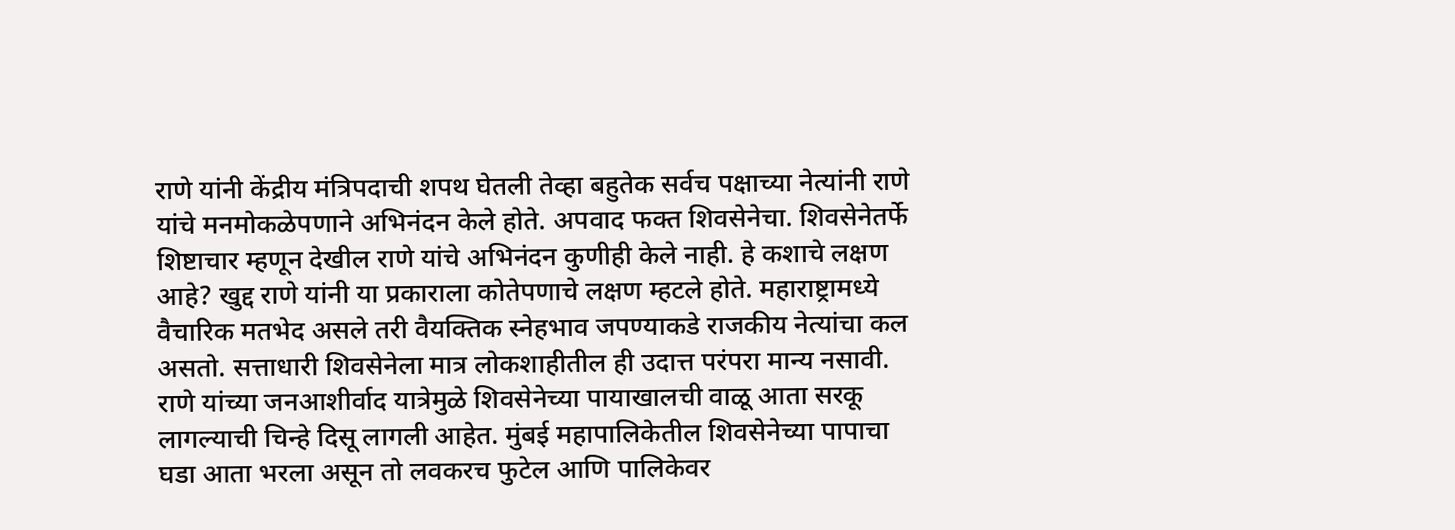राणे यांनी केंद्रीय मंत्रिपदाची शपथ घेतली तेव्हा बहुतेक सर्वच पक्षाच्या नेत्यांनी राणे यांचे मनमोकळेपणाने अभिनंदन केले होते. अपवाद फक्त शिवसेनेचा. शिवसेनेतर्फे शिष्टाचार म्हणून देखील राणे यांचे अभिनंदन कुणीही केले नाही. हे कशाचे लक्षण आहे? खुद्द राणे यांनी या प्रकाराला कोतेपणाचे लक्षण म्हटले होते. महाराष्ट्रामध्ये वैचारिक मतभेद असले तरी वैयक्तिक स्नेहभाव जपण्याकडे राजकीय नेत्यांचा कल असतो. सत्ताधारी शिवसेनेला मात्र लोकशाहीतील ही उदात्त परंपरा मान्य नसावी. राणे यांच्या जनआशीर्वाद यात्रेमुळे शिवसेनेच्या पायाखालची वाळू आता सरकू लागल्याची चिन्हे दिसू लागली आहेत. मुंबई महापालिकेतील शिवसेनेच्या पापाचा घडा आता भरला असून तो लवकरच फुटेल आणि पालिकेवर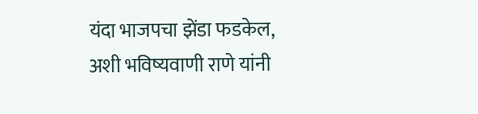यंदा भाजपचा झेंडा फडकेल, अशी भविष्यवाणी राणे यांनी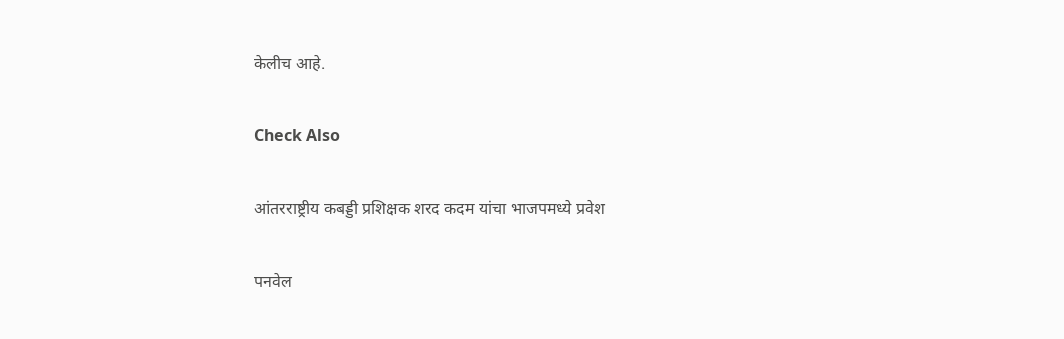केलीच आहे.

Check Also

आंतरराष्ट्रीय कबड्डी प्रशिक्षक शरद कदम यांचा भाजपमध्ये प्रवेश

पनवेल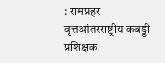: रामप्रहर वृत्तआंतरराष्ट्रीय कबड्डी प्रशिक्षक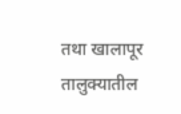तथा खालापूर तालुक्यातील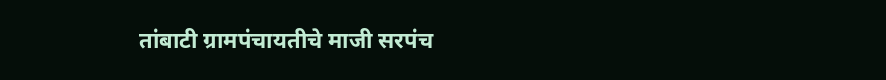तांबाटी ग्रामपंचायतीचे माजी सरपंच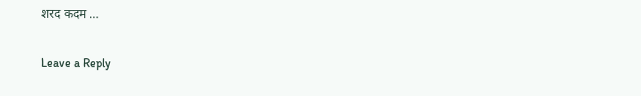शरद कदम …

Leave a Reply